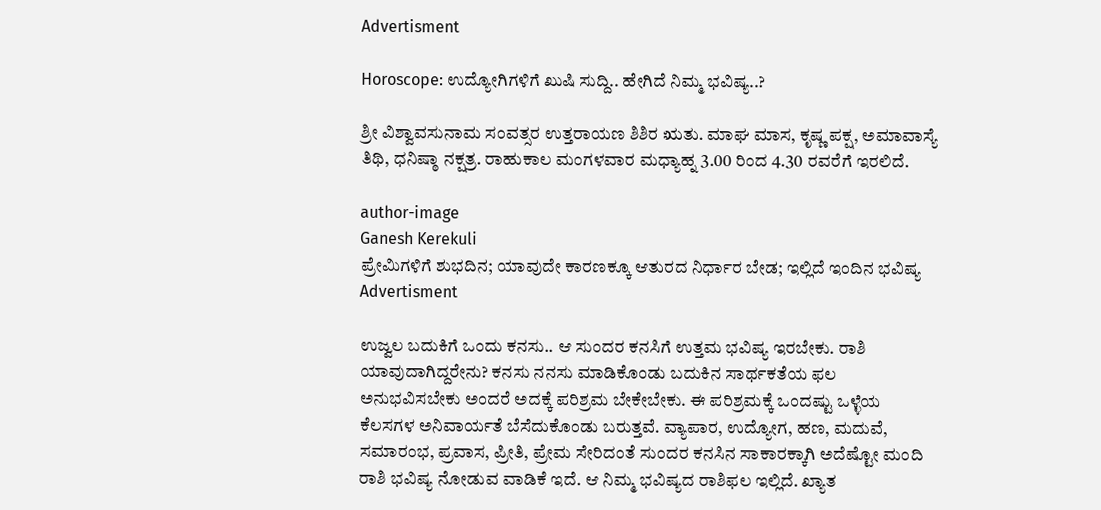Advertisment

Horoscope: ಉದ್ಯೋಗಿಗಳಿಗೆ ಖುಷಿ ಸುದ್ದಿ.. ಹೇಗಿದೆ ನಿಮ್ಮ ಭವಿಷ್ಯ..?

ಶ್ರೀ ವಿಶ್ವಾವಸುನಾಮ ಸಂವತ್ಸರ ಉತ್ತರಾಯಣ ಶಿಶಿರ ಋತು. ಮಾಘ ಮಾಸ, ಕೃಷ್ಣ ಪಕ್ಷ, ಅಮಾವಾಸ್ಯೆ ತಿಥಿ, ಧನಿಷ್ಠಾ ನಕ್ಷತ್ರ. ರಾಹುಕಾಲ ಮಂಗಳವಾರ ಮಧ್ಯಾಹ್ನ 3.00 ರಿಂದ 4.30 ರವರೆಗೆ ಇರಲಿದೆ.

author-image
Ganesh Kerekuli
ಪ್ರೇಮಿಗಳಿಗೆ ಶುಭದಿನ; ಯಾವುದೇ ಕಾರಣಕ್ಕೂ ಆತುರದ ನಿರ್ಧಾರ ಬೇಡ; ಇಲ್ಲಿದೆ ಇಂದಿನ ಭವಿಷ್ಯ
Advertisment

ಉಜ್ವಲ ಬದುಕಿಗೆ ಒಂದು ಕನಸು.. ಆ ಸುಂದರ ಕನಸಿಗೆ ಉತ್ತಮ ಭವಿಷ್ಯ ಇರಬೇಕು. ರಾಶಿ ಯಾವುದಾಗಿದ್ದರೇನು? ಕನಸು ನನಸು ಮಾಡಿಕೊಂಡು ಬದುಕಿನ ಸಾರ್ಥಕತೆಯ ಫಲ ಅನುಭವಿಸಬೇಕು ಅಂದರೆ ಅದಕ್ಕೆ ಪರಿಶ್ರಮ ಬೇಕೇಬೇಕು. ಈ ಪರಿಶ್ರಮಕ್ಕೆ ಒಂದಷ್ಟು ಒಳ್ಳೆಯ ಕೆಲಸಗಳ ಅನಿವಾರ್ಯತೆ ಬೆಸೆದುಕೊಂಡು ಬರುತ್ತವೆ. ವ್ಯಾಪಾರ, ಉದ್ಯೋಗ, ಹಣ, ಮದುವೆ, ಸಮಾರಂಭ, ಪ್ರವಾಸ, ಪ್ರೀತಿ, ಪ್ರೇಮ ಸೇರಿದಂತೆ ಸುಂದರ ಕನಸಿನ ಸಾಕಾರಕ್ಕಾಗಿ ಅದೆಷ್ಟೋ ಮಂದಿ ರಾಶಿ ಭವಿಷ್ಯ ನೋಡುವ ವಾಡಿಕೆ ಇದೆ. ಆ ನಿಮ್ಮ ಭವಿಷ್ಯದ ರಾಶಿಫಲ ಇಲ್ಲಿದೆ. ಖ್ಯಾತ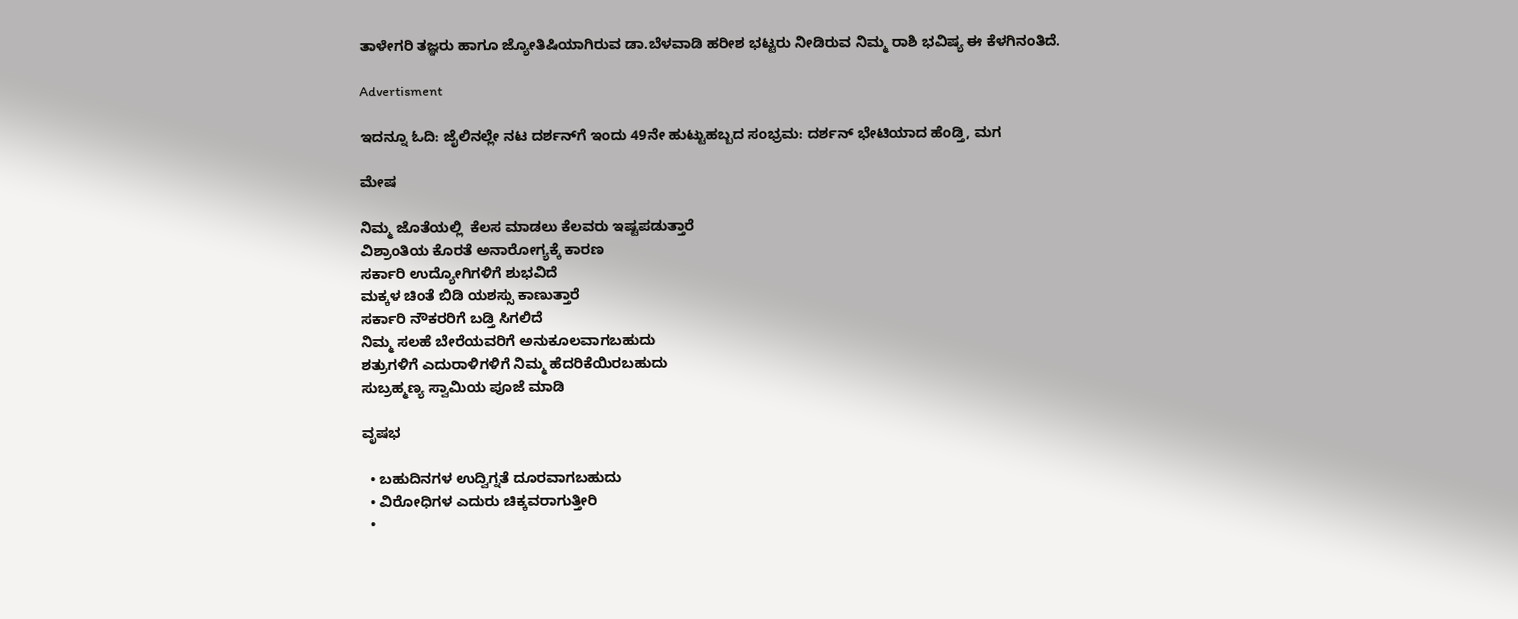ತಾಳೇಗರಿ ತಜ್ಞರು ಹಾಗೂ ಜ್ಯೋತಿಷಿಯಾಗಿರುವ ಡಾ.ಬೆಳವಾಡಿ ಹರೀಶ ಭಟ್ಟರು ನೀಡಿರುವ ನಿಮ್ಮ ರಾಶಿ ಭವಿಷ್ಯ ಈ ಕೆಳಗಿನಂತಿದೆ.

Advertisment

ಇದನ್ನೂ ಓದಿ: ಜೈಲಿನಲ್ಲೇ ನಟ ದರ್ಶನ್‌ಗೆ ಇಂದು 49ನೇ ಹುಟ್ಟುಹಬ್ಬದ ಸಂಭ್ರಮ: ದರ್ಶನ್ ಭೇಟಿಯಾದ ಹೆಂಡ್ತಿ, ಮಗ

ಮೇಷ

ನಿಮ್ಮ ಜೊತೆಯಲ್ಲಿ  ಕೆಲಸ ಮಾಡಲು ಕೆಲವರು ಇಷ್ಟಪಡುತ್ತಾರೆ
ವಿಶ್ರಾಂತಿಯ ಕೊರತೆ ಅನಾರೋಗ್ಯಕ್ಕೆ ಕಾರಣ
ಸರ್ಕಾರಿ ಉದ್ಯೋಗಿಗಳಿಗೆ ಶುಭವಿದೆ
ಮಕ್ಕಳ ಚಿಂತೆ ಬಿಡಿ ಯಶಸ್ಸು ಕಾಣುತ್ತಾರೆ
ಸರ್ಕಾರಿ ನೌಕರರಿಗೆ ಬಡ್ತಿ ಸಿಗಲಿದೆ
ನಿಮ್ಮ ಸಲಹೆ ಬೇರೆಯವರಿಗೆ ಅನುಕೂಲವಾಗಬಹುದು
ಶತ್ರುಗಳಿಗೆ ಎದುರಾಳಿಗಳಿಗೆ ನಿಮ್ಮ ಹೆದರಿಕೆಯಿರಬಹುದು
ಸುಬ್ರಹ್ಮಣ್ಯ ಸ್ವಾಮಿಯ ಪೂಜೆ ಮಾಡಿ

ವೃಷಭ

  • ಬಹುದಿನಗಳ ಉದ್ವಿಗ್ನತೆ ದೂರವಾಗಬಹುದು
  • ವಿರೋಧಿಗಳ ಎದುರು ಚಿಕ್ಕವರಾಗುತ್ತೀರಿ
  •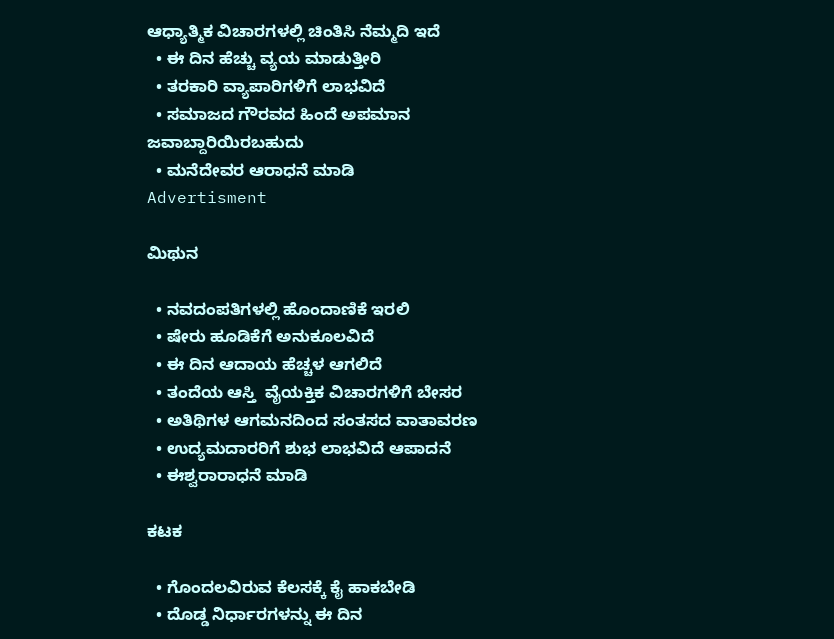ಆಧ್ಯಾತ್ಮಿಕ ವಿಚಾರಗಳಲ್ಲಿ ಚಿಂತಿಸಿ ನೆಮ್ಮದಿ ಇದೆ
  • ಈ ದಿನ ಹೆಚ್ಚು ವ್ಯಯ ಮಾಡುತ್ತೀರಿ
  • ತರಕಾರಿ ವ್ಯಾಪಾರಿಗಳಿಗೆ ಲಾಭವಿದೆ
  • ಸಮಾಜದ ಗೌರವದ ಹಿಂದೆ ಅಪಮಾನ  ಜವಾಬ್ದಾರಿಯಿರಬಹುದು
  • ಮನೆದೇವರ ಆರಾಧನೆ ಮಾಡಿ
Advertisment

ಮಿಥುನ

  • ನವದಂಪತಿಗಳಲ್ಲಿ ಹೊಂದಾಣಿಕೆ ಇರಲಿ
  • ಷೇರು ಹೂಡಿಕೆಗೆ ಅನುಕೂಲವಿದೆ
  • ಈ ದಿನ ಆದಾಯ ಹೆಚ್ಚಳ ಆಗಲಿದೆ
  • ತಂದೆಯ ಆಸ್ತಿ  ವೈಯಕ್ತಿಕ ವಿಚಾರಗಳಿಗೆ ಬೇಸರ
  • ಅತಿಥಿಗಳ ಆಗಮನದಿಂದ ಸಂತಸದ ವಾತಾವರಣ
  • ಉದ್ಯಮದಾರರಿಗೆ ಶುಭ ಲಾಭವಿದೆ ಆಪಾದನೆ
  • ಈಶ್ವರಾರಾಧನೆ ಮಾಡಿ

ಕಟಕ

  • ಗೊಂದಲವಿರುವ ಕೆಲಸಕ್ಕೆ ಕೈ ಹಾಕಬೇಡಿ
  • ದೊಡ್ಡ ನಿರ್ಧಾರಗಳನ್ನು ಈ ದಿನ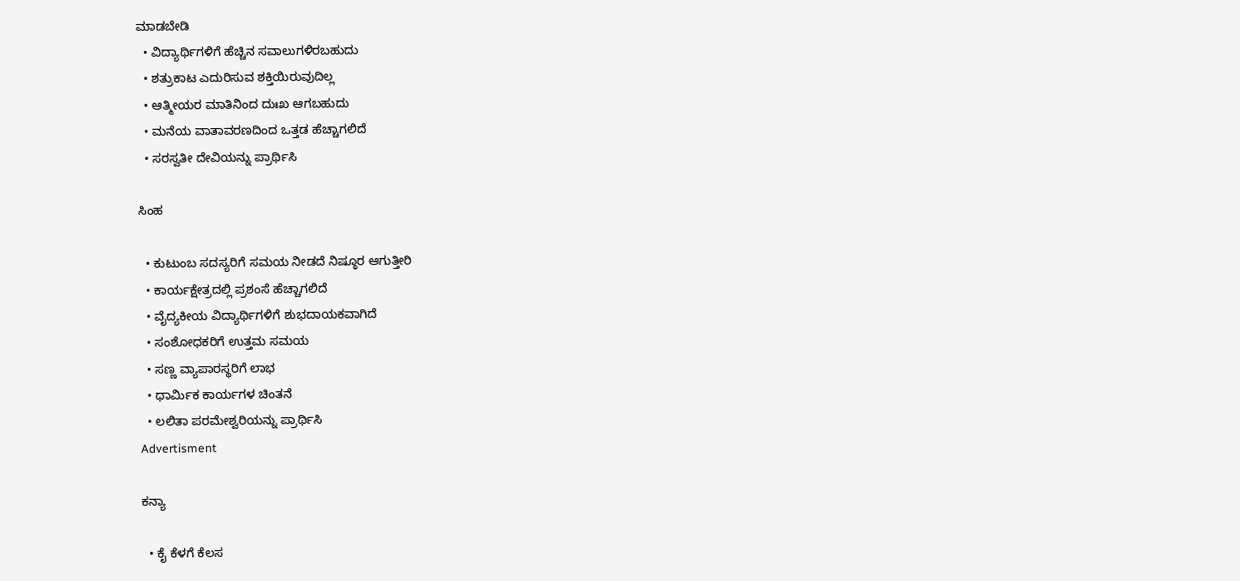ಮಾಡಬೇಡಿ
  • ವಿದ್ಯಾರ್ಥಿಗಳಿಗೆ ಹೆಚ್ಚಿನ ಸವಾಲುಗಳಿರಬಹುದು
  • ಶತ್ರುಕಾಟ ಎದುರಿಸುವ ಶಕ್ತಿಯಿರುವುದಿಲ್ಲ
  • ಆತ್ಮೀಯರ ಮಾತಿನಿಂದ ದುಃಖ ಆಗಬಹುದು
  • ಮನೆಯ ವಾತಾವರಣದಿಂದ ಒತ್ತಡ ಹೆಚ್ಚಾಗಲಿದೆ
  • ಸರಸ್ವತೀ ದೇವಿಯನ್ನು ಪ್ರಾರ್ಥಿಸಿ

ಸಿಂಹ

  • ಕುಟುಂಬ ಸದಸ್ಯರಿಗೆ ಸಮಯ ನೀಡದೆ ನಿಷ್ಠೂರ ಆಗುತ್ತೀರಿ
  • ಕಾರ್ಯಕ್ಷೇತ್ರದಲ್ಲಿ ಪ್ರಶಂಸೆ ಹೆಚ್ಚಾಗಲಿದೆ
  • ವೈದ್ಯಕೀಯ ವಿದ್ಯಾರ್ಥಿಗಳಿಗೆ ಶುಭದಾಯಕವಾಗಿದೆ
  • ಸಂಶೋಧಕರಿಗೆ ಉತ್ತಮ ಸಮಯ
  • ಸಣ್ಣ ವ್ಯಾಪಾರಸ್ಥರಿಗೆ ಲಾಭ
  • ಧಾರ್ಮಿಕ ಕಾರ್ಯಗಳ ಚಿಂತನೆ
  • ಲಲಿತಾ ಪರಮೇಶ್ವರಿಯನ್ನು ಪ್ರಾರ್ಥಿಸಿ
Advertisment

ಕನ್ಯಾ

  • ಕೈ ಕೆಳಗೆ ಕೆಲಸ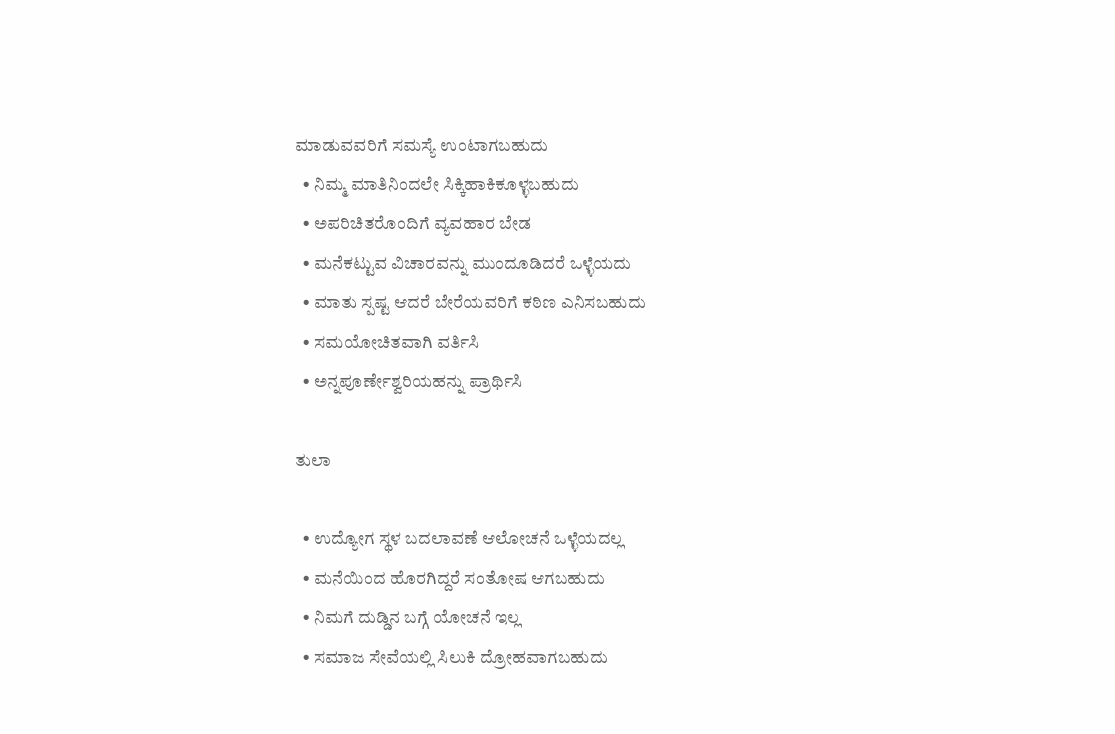ಮಾಡುವವರಿಗೆ ಸಮಸ್ಯೆ ಉಂಟಾಗಬಹುದು
  • ನಿಮ್ಮ ಮಾತಿನಿಂದಲೇ ಸಿಕ್ಕಿಹಾಕಿಕೂಳ್ಳಬಹುದು
  • ಅಪರಿಚಿತರೊಂದಿಗೆ ವ್ಯವಹಾರ ಬೇಡ
  • ಮನೆಕಟ್ಟುವ ವಿಚಾರವನ್ನು ಮುಂದೂಡಿದರೆ ಒಳ್ಳೆಯದು
  • ಮಾತು ಸ್ಪಷ್ಟ ಆದರೆ ಬೇರೆಯವರಿಗೆ ಕಠಿಣ ಎನಿಸಬಹುದು
  • ಸಮಯೋಚಿತವಾಗಿ ವರ್ತಿಸಿ
  • ಅನ್ನಪೂರ್ಣೇಶ್ವರಿಯಹನ್ನು ಪ್ರಾರ್ಥಿಸಿ

ತುಲಾ

  • ಉದ್ಯೋಗ ಸ್ಥಳ ಬದಲಾವಣೆ ಆಲೋಚನೆ ಒಳ್ಳೆಯದಲ್ಲ
  • ಮನೆಯಿಂದ ಹೊರಗಿದ್ದರೆ ಸಂತೋಷ ಆಗಬಹುದು
  • ನಿಮಗೆ ದುಡ್ಡಿನ ಬಗ್ಗೆ ಯೋಚನೆ ಇಲ್ಲ
  • ಸಮಾಜ ಸೇವೆಯಲ್ಲಿ ಸಿಲುಕಿ ದ್ರೋಹವಾಗಬಹುದು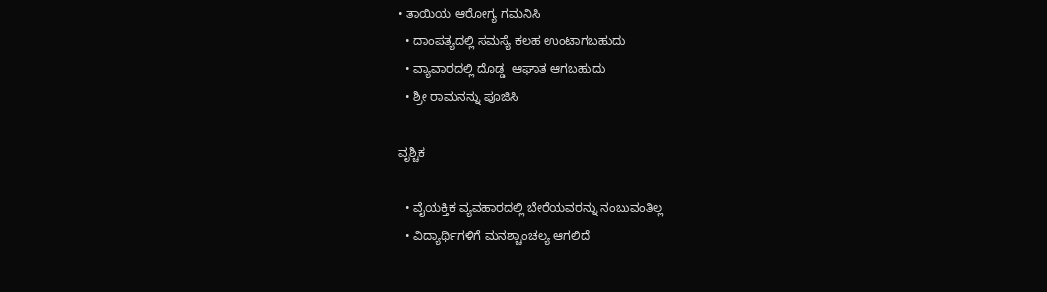• ತಾಯಿಯ ಆರೋಗ್ಯ ಗಮನಿಸಿ
  • ದಾಂಪತ್ಯದಲ್ಲಿ ಸಮಸ್ಯೆ ಕಲಹ ಉಂಟಾಗಬಹುದು
  • ವ್ಯಾವಾರದಲ್ಲಿ ದೊಡ್ಡ  ಆಘಾತ ಆಗಬಹುದು
  • ಶ್ರೀ ರಾಮನನ್ನು ಪೂಜಿಸಿ

ವೃಶ್ಚಿಕ

  • ವೈಯಕ್ತಿಕ ವ್ಯವಹಾರದಲ್ಲಿ ಬೇರೆಯವರನ್ನು ನಂಬುವಂತಿಲ್ಲ
  • ವಿದ್ಯಾರ್ಥಿಗಳಿಗೆ ಮನಶ್ಚಾಂಚಲ್ಯ ಆಗಲಿದೆ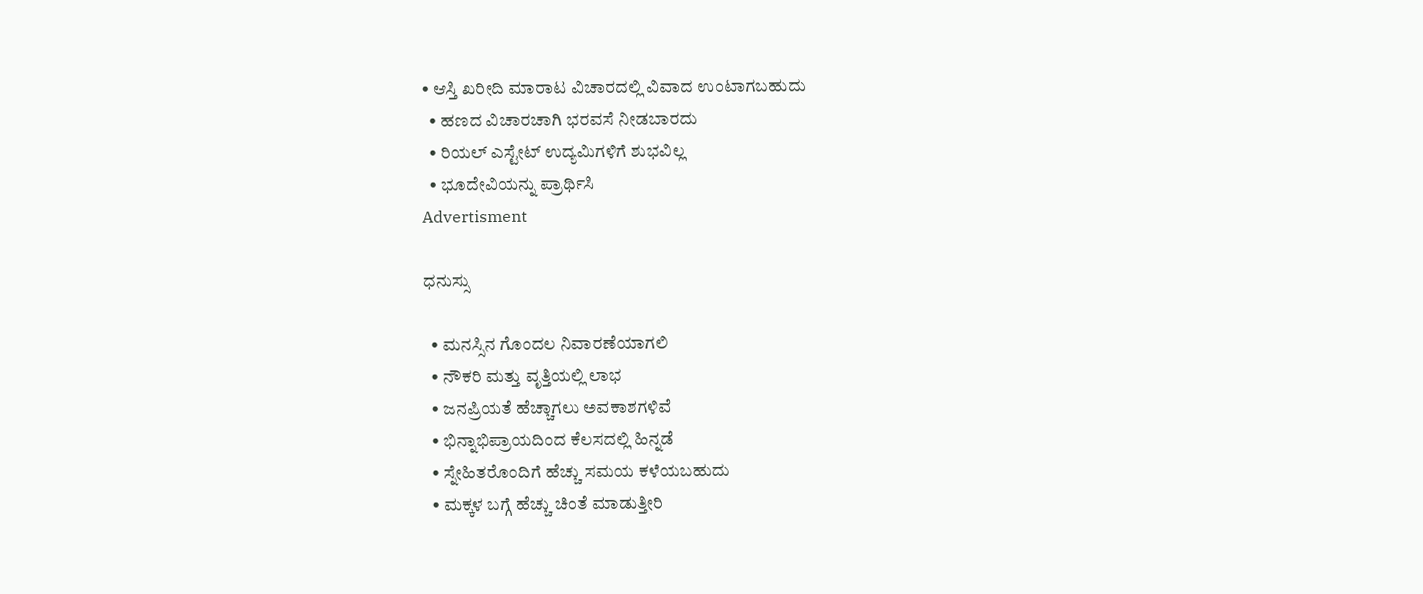• ಆಸ್ತಿ ಖರೀದಿ ಮಾರಾಟ ವಿಚಾರದಲ್ಲಿ ವಿವಾದ ಉಂಟಾಗಬಹುದು
  • ಹಣದ ವಿಚಾರಚಾಗಿ ಭರವಸೆ ನೀಡಬಾರದು
  • ರಿಯಲ್ ಎಸ್ಟೇಟ್ ಉದ್ಯಮಿಗಳಿಗೆ ಶುಭವಿಲ್ಲ
  • ಭೂದೇವಿಯನ್ನು ಪ್ರಾರ್ಥಿಸಿ
Advertisment

ಧನುಸ್ಸು

  • ಮನಸ್ಸಿನ ಗೊಂದಲ ನಿವಾರಣೆಯಾಗಲಿ
  • ನೌಕರಿ ಮತ್ತು ವೃತ್ತಿಯಲ್ಲಿ ಲಾಭ
  • ಜನಪ್ರಿಯತೆ ಹೆಚ್ಚಾಗಲು ಅವಕಾಶಗಳಿವೆ
  • ಭಿನ್ನಾಭಿಪ್ರಾಯದಿಂದ ಕೆಲಸದಲ್ಲಿ ಹಿನ್ನಡೆ
  • ಸ್ನೇಹಿತರೊಂದಿಗೆ ಹೆಚ್ಚು ಸಮಯ ಕಳೆಯಬಹುದು
  • ಮಕ್ಕಳ ಬಗ್ಗೆ ಹೆಚ್ಚು ಚಿಂತೆ ಮಾಡುತ್ತೀರಿ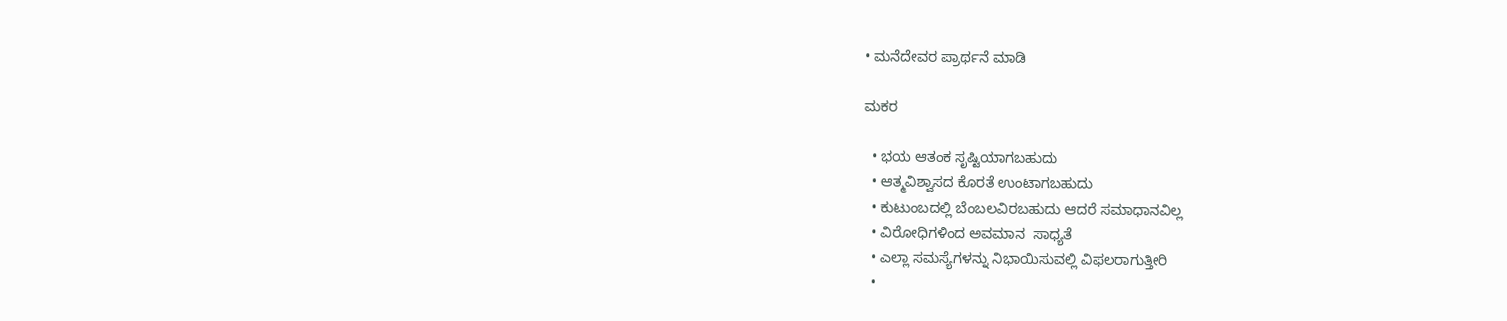• ಮನೆದೇವರ ಪ್ರಾರ್ಥನೆ ಮಾಡಿ

ಮಕರ

  • ಭಯ ಆತಂಕ ಸೃಷ್ಟಿಯಾಗಬಹುದು
  • ಆತ್ಮವಿಶ್ವಾಸದ ಕೊರತೆ ಉಂಟಾಗಬಹುದು
  • ಕುಟುಂಬದಲ್ಲಿ ಬೆಂಬಲವಿರಬಹುದು ಆದರೆ ಸಮಾಧಾನವಿಲ್ಲ
  • ವಿರೋಧಿಗಳಿಂದ ಅವಮಾನ  ಸಾಧ್ಯತೆ
  • ಎಲ್ಲಾ ಸಮಸ್ಯೆಗಳನ್ನು ನಿಭಾಯಿಸುವಲ್ಲಿ ವಿಫಲರಾಗುತ್ತೀರಿ
  •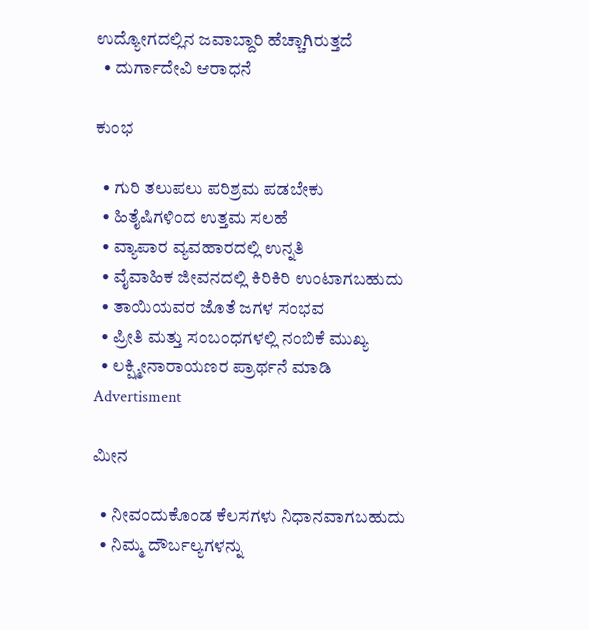ಉದ್ಯೋಗದಲ್ಲಿನ ಜವಾಬ್ದಾರಿ ಹೆಚ್ಚಾಗಿರುತ್ತದೆ
  • ದುರ್ಗಾದೇವಿ ಆರಾಧನೆ

ಕುಂಭ

  • ಗುರಿ ತಲುಪಲು ಪರಿಶ್ರಮ ಪಡಬೇಕು
  • ಹಿತೈಷಿಗಳಿಂದ ಉತ್ತಮ ಸಲಹೆ
  • ವ್ಯಾಪಾರ ವ್ಯವಹಾರದಲ್ಲಿ ಉನ್ನತಿ
  • ವೈವಾಹಿಕ ಜೀವನದಲ್ಲಿ ಕಿರಿಕಿರಿ ಉಂಟಾಗಬಹುದು
  • ತಾಯಿಯವರ ಜೊತೆ ಜಗಳ ಸಂಭವ
  • ಪ್ರೀತಿ ಮತ್ತು ಸಂಬಂಧಗಳಲ್ಲಿ ನಂಬಿಕೆ ಮುಖ್ಯ
  • ಲಕ್ಷ್ಮೀನಾರಾಯಣರ ಪ್ರಾರ್ಥನೆ ಮಾಡಿ
Advertisment

ಮೀನ

  • ನೀವಂದುಕೊಂಡ ಕೆಲಸಗಳು ನಿಧಾನವಾಗಬಹುದು
  • ನಿಮ್ಮ ದೌರ್ಬಲ್ಯಗಳನ್ನು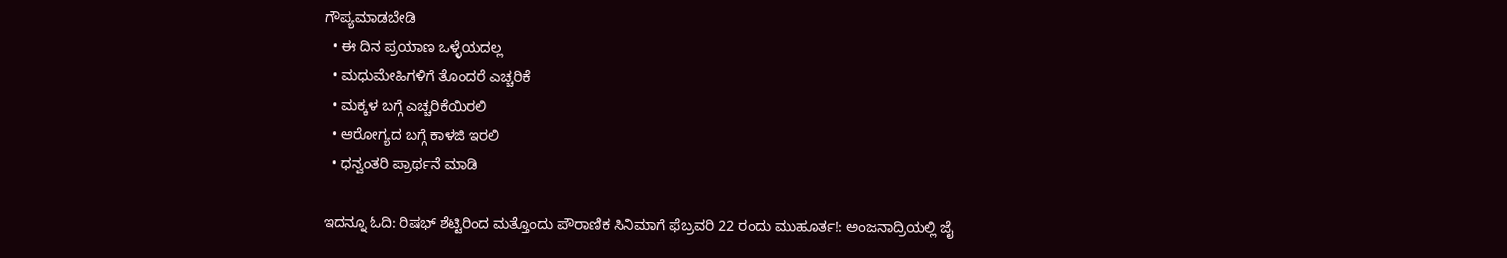ಗೌಪ್ಯಮಾಡಬೇಡಿ
  • ಈ ದಿನ ಪ್ರಯಾಣ ಒಳ್ಳೆಯದಲ್ಲ
  • ಮಧುಮೇಹಿಗಳಿಗೆ ತೊಂದರೆ ಎಚ್ಚರಿಕೆ
  • ಮಕ್ಕಳ ಬಗ್ಗೆ ಎಚ್ಚರಿಕೆಯಿರಲಿ
  • ಆರೋಗ್ಯದ ಬಗ್ಗೆ ಕಾಳಜಿ ಇರಲಿ
  • ಧನ್ವಂತರಿ ಪ್ರಾರ್ಥನೆ ಮಾಡಿ

ಇದನ್ನೂ ಓದಿ: ರಿಷಭ್ ಶೆಟ್ಟಿರಿಂದ ಮತ್ತೊಂದು ಪೌರಾಣಿಕ ಸಿನಿಮಾಗೆ ಫೆಬ್ರವರಿ 22 ರಂದು ಮುಹೂರ್ತ!: ಅಂಜನಾದ್ರಿಯಲ್ಲಿ ಜೈ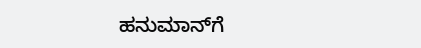ಹನುಮಾನ್‌ಗೆ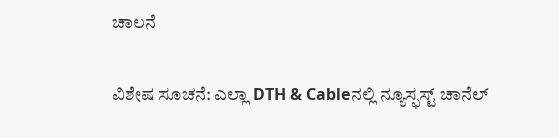ಚಾಲನೆ

ವಿಶೇಷ ಸೂಚನೆ: ಎಲ್ಲಾ DTH & Cableನಲ್ಲಿ ನ್ಯೂಸ್ಫಸ್ಟ್ ಚಾನೆಲ್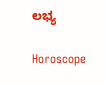ಲಭ್ಯ

Horoscope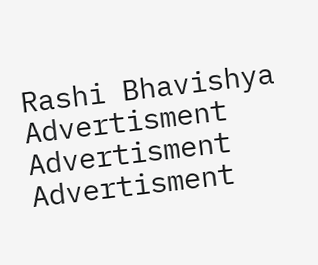Rashi Bhavishya
Advertisment
Advertisment
Advertisment